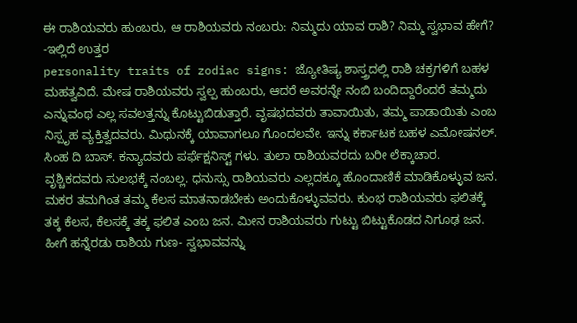ಈ ರಾಶಿಯವರು ಹುಂಬರು, ಆ ರಾಶಿಯವರು ನಂಬರು: ನಿಮ್ಮದು ಯಾವ ರಾಶಿ? ನಿಮ್ಮ ಸ್ವಭಾವ ಹೇಗೆ? -ಇಲ್ಲಿದೆ ಉತ್ತರ
personality traits of zodiac signs: ಜ್ಯೋತಿಷ್ಯ ಶಾಸ್ತ್ರದಲ್ಲಿ ರಾಶಿ ಚಕ್ರಗಳಿಗೆ ಬಹಳ ಮಹತ್ವವಿದೆ. ಮೇಷ ರಾಶಿಯವರು ಸ್ವಲ್ಪ ಹುಂಬರು, ಆದರೆ ಅವರನ್ನೇ ನಂಬಿ ಬಂದಿದ್ದಾರೆಂದರೆ ತಮ್ಮದು ಎನ್ನುವಂಥ ಎಲ್ಲ ಸವಲತ್ತನ್ನು ಕೊಟ್ಟುಬಿಡುತ್ತಾರೆ. ವೃಷಭದವರು ತಾವಾಯಿತು, ತಮ್ಮ ಪಾಡಾಯಿತು ಎಂಬ ನಿಸ್ಪೃಹ ವ್ಯಕ್ತಿತ್ವದವರು. ಮಿಥುನಕ್ಕೆ ಯಾವಾಗಲೂ ಗೊಂದಲವೇ. ಇನ್ನು ಕರ್ಕಾಟಕ ಬಹಳ ಎಮೋಷನಲ್. ಸಿಂಹ ದಿ ಬಾಸ್. ಕನ್ಯಾದವರು ಪರ್ಫೆಕ್ಷನಿಸ್ಟ್ ಗಳು. ತುಲಾ ರಾಶಿಯವರದು ಬರೀ ಲೆಕ್ಕಾಚಾರ. ವೃಶ್ಚಿಕದವರು ಸುಲಭಕ್ಕೆ ನಂಬಲ್ಲ. ಧನುಸ್ಸು ರಾಶಿಯವರು ಎಲ್ಲದಕ್ಕೂ ಹೊಂದಾಣಿಕೆ ಮಾಡಿಕೊಳ್ಳುವ ಜನ. ಮಕರ ತಮಗಿಂತ ತಮ್ಮ ಕೆಲಸ ಮಾತನಾಡಬೇಕು ಅಂದುಕೊಳ್ಳುವವರು. ಕುಂಭ ರಾಶಿಯವರು ಫಲಿತಕ್ಕೆ ತಕ್ಕ ಕೆಲಸ, ಕೆಲಸಕ್ಕೆ ತಕ್ಕ ಫಲಿತ ಎಂಬ ಜನ. ಮೀನ ರಾಶಿಯವರು ಗುಟ್ಟು ಬಿಟ್ಟುಕೊಡದ ನಿಗೂಢ ಜನ. ಹೀಗೆ ಹನ್ನೆರಡು ರಾಶಿಯ ಗುಣ- ಸ್ವಭಾವವನ್ನು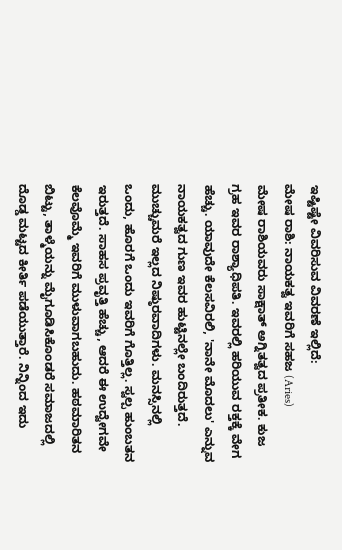ಇಷ್ಟಿಷ್ಟೇ ವಿವರಿಸುವ ವಿವರಣೆ ಇಲ್ಲಿದೆ:
ಮೇಷ ರಾಶಿ: ನಾಯಕತ್ವ ಇವರಿಗೆ ಸಹಜ (Aries)
ಮೇಷ ರಾಶಿಯವರು ಸಾಕ್ಷಾತ್ ಅಗ್ನಿತತ್ವದ ಪ್ರತೀಕ. ಕುಜ ಗ್ರಹ ಇವರ ರಾಶ್ಯಾಧಿಪತಿ. ಇವರಲ್ಲಿ ಹರಿಯುವ ರಕ್ತಕ್ಕೆ ವೇಗ ಹೆಚ್ಚು. ಯಾವುದೇ ಕೆಲಸವಿರಲಿ, 'ನಾನೇ ಮೊದಲು' ಎನ್ನುವ ನಾಯಕತ್ವದ ಗುಣ ಇವರ ಹುಟ್ಟಿನಲ್ಲೇ ಬಂದಿರುತ್ತದೆ. ಮುಚ್ಚುಮರೆ ಇಲ್ಲದ ನಿಷ್ಠುರವಾದಿಗಳು. ಮನಸ್ಸಿನಲ್ಲಿ ಒಂದು, ಹೊರಗೆ ಒಂದು ಇವರಿಗೆ ಗೊತ್ತಿಲ್ಲ. ಸ್ವಲ್ಪ ಹುಂಬತನ ಇರುತ್ತದೆ. ಸಾಹಸ ಪ್ರವೃತ್ತಿ ಹೆಚ್ಚು, ಆದರೆ ಈ ಉದ್ವೇಗವೇ ಕೆಲವೊಮ್ಮೆ ಇವರಿಗೆ ಮುಳುವಾಗಬಹುದು. ಹಠಮಾರಿತನ ಬಿಟ್ಟು, ತಾಳ್ಮೆಯನ್ನು ಮೈಗೂಡಿಸಿಕೊಂಡರೆ ಸಮಾಜದಲ್ಲಿ ದೊಡ್ಡ ಮಟ್ಟದ ಕೀರ್ತಿ ಪಡೆಯುತ್ತಾರೆ. ನಿನ್ನಿಂದ ಇದು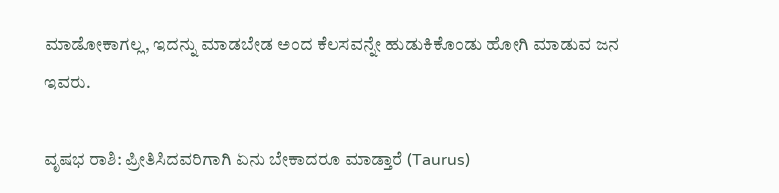ಮಾಡೋಕಾಗಲ್ಲ, ಇದನ್ನು ಮಾಡಬೇಡ ಅಂದ ಕೆಲಸವನ್ನೇ ಹುಡುಕಿಕೊಂಡು ಹೋಗಿ ಮಾಡುವ ಜನ ಇವರು.

ವೃಷಭ ರಾಶಿ: ಪ್ರೀತಿಸಿದವರಿಗಾಗಿ ಏನು ಬೇಕಾದರೂ ಮಾಡ್ತಾರೆ (Taurus)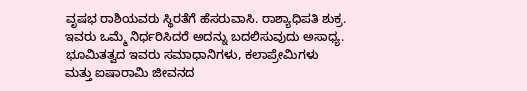ವೃಷಭ ರಾಶಿಯವರು ಸ್ಥಿರತೆಗೆ ಹೆಸರುವಾಸಿ. ರಾಶ್ಯಾಧಿಪತಿ ಶುಕ್ರ. ಇವರು ಒಮ್ಮೆ ನಿರ್ಧರಿಸಿದರೆ ಅದನ್ನು ಬದಲಿಸುವುದು ಅಸಾಧ್ಯ. ಭೂಮಿತತ್ವದ ಇವರು ಸಮಾಧಾನಿಗಳು, ಕಲಾಪ್ರೇಮಿಗಳು ಮತ್ತು ಐಷಾರಾಮಿ ಜೀವನದ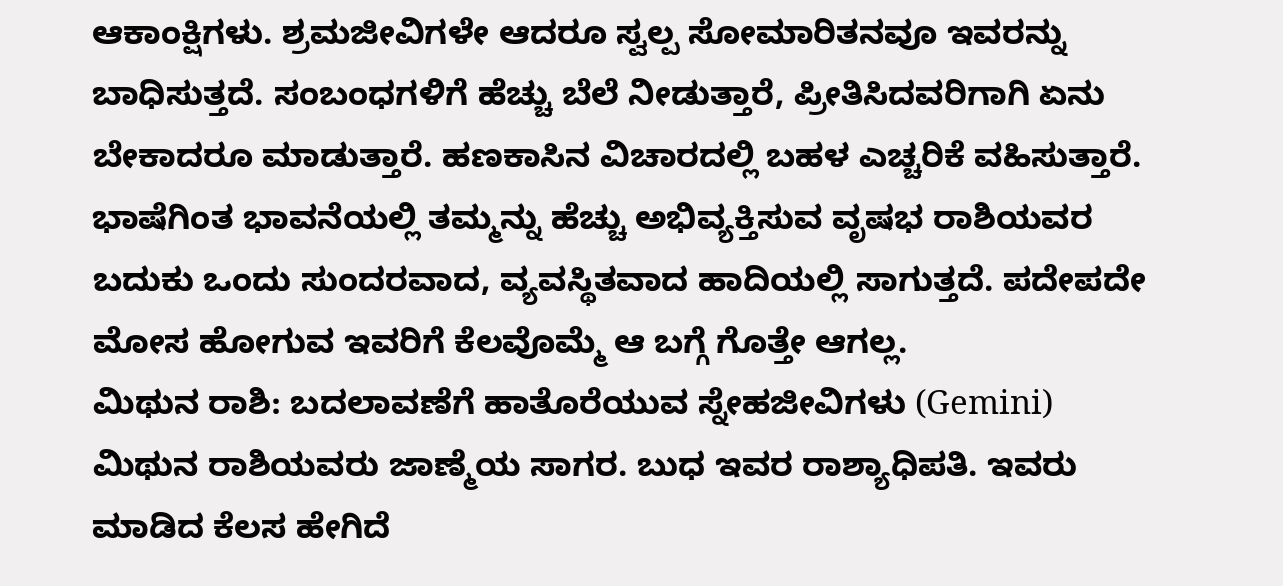ಆಕಾಂಕ್ಷಿಗಳು. ಶ್ರಮಜೀವಿಗಳೇ ಆದರೂ ಸ್ವಲ್ಪ ಸೋಮಾರಿತನವೂ ಇವರನ್ನು ಬಾಧಿಸುತ್ತದೆ. ಸಂಬಂಧಗಳಿಗೆ ಹೆಚ್ಚು ಬೆಲೆ ನೀಡುತ್ತಾರೆ, ಪ್ರೀತಿಸಿದವರಿಗಾಗಿ ಏನು ಬೇಕಾದರೂ ಮಾಡುತ್ತಾರೆ. ಹಣಕಾಸಿನ ವಿಚಾರದಲ್ಲಿ ಬಹಳ ಎಚ್ಚರಿಕೆ ವಹಿಸುತ್ತಾರೆ. ಭಾಷೆಗಿಂತ ಭಾವನೆಯಲ್ಲಿ ತಮ್ಮನ್ನು ಹೆಚ್ಚು ಅಭಿವ್ಯಕ್ತಿಸುವ ವೃಷಭ ರಾಶಿಯವರ ಬದುಕು ಒಂದು ಸುಂದರವಾದ, ವ್ಯವಸ್ಥಿತವಾದ ಹಾದಿಯಲ್ಲಿ ಸಾಗುತ್ತದೆ. ಪದೇಪದೇ ಮೋಸ ಹೋಗುವ ಇವರಿಗೆ ಕೆಲವೊಮ್ಮೆ ಆ ಬಗ್ಗೆ ಗೊತ್ತೇ ಆಗಲ್ಲ.
ಮಿಥುನ ರಾಶಿ: ಬದಲಾವಣೆಗೆ ಹಾತೊರೆಯುವ ಸ್ನೇಹಜೀವಿಗಳು (Gemini)
ಮಿಥುನ ರಾಶಿಯವರು ಜಾಣ್ಮೆಯ ಸಾಗರ. ಬುಧ ಇವರ ರಾಶ್ಯಾಧಿಪತಿ. ಇವರು ಮಾಡಿದ ಕೆಲಸ ಹೇಗಿದೆ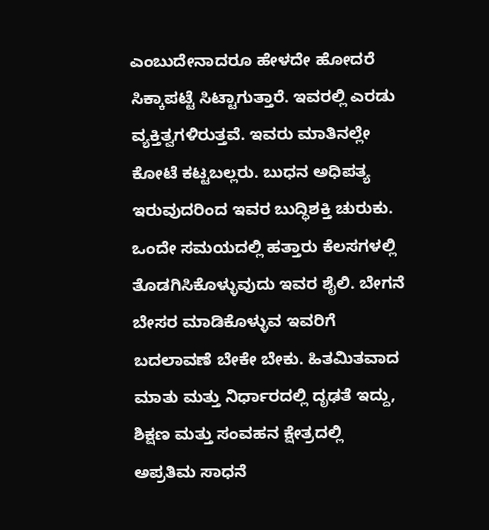ಎಂಬುದೇನಾದರೂ ಹೇಳದೇ ಹೋದರೆ ಸಿಕ್ಕಾಪಟ್ಟೆ ಸಿಟ್ಟಾಗುತ್ತಾರೆ. ಇವರಲ್ಲಿ ಎರಡು ವ್ಯಕ್ತಿತ್ವಗಳಿರುತ್ತವೆ. ಇವರು ಮಾತಿನಲ್ಲೇ ಕೋಟೆ ಕಟ್ಟಬಲ್ಲರು. ಬುಧನ ಅಧಿಪತ್ಯ ಇರುವುದರಿಂದ ಇವರ ಬುದ್ಧಿಶಕ್ತಿ ಚುರುಕು. ಒಂದೇ ಸಮಯದಲ್ಲಿ ಹತ್ತಾರು ಕೆಲಸಗಳಲ್ಲಿ ತೊಡಗಿಸಿಕೊಳ್ಳುವುದು ಇವರ ಶೈಲಿ. ಬೇಗನೆ ಬೇಸರ ಮಾಡಿಕೊಳ್ಳುವ ಇವರಿಗೆ ಬದಲಾವಣೆ ಬೇಕೇ ಬೇಕು. ಹಿತಮಿತವಾದ ಮಾತು ಮತ್ತು ನಿರ್ಧಾರದಲ್ಲಿ ದೃಢತೆ ಇದ್ದು, ಶಿಕ್ಷಣ ಮತ್ತು ಸಂವಹನ ಕ್ಷೇತ್ರದಲ್ಲಿ ಅಪ್ರತಿಮ ಸಾಧನೆ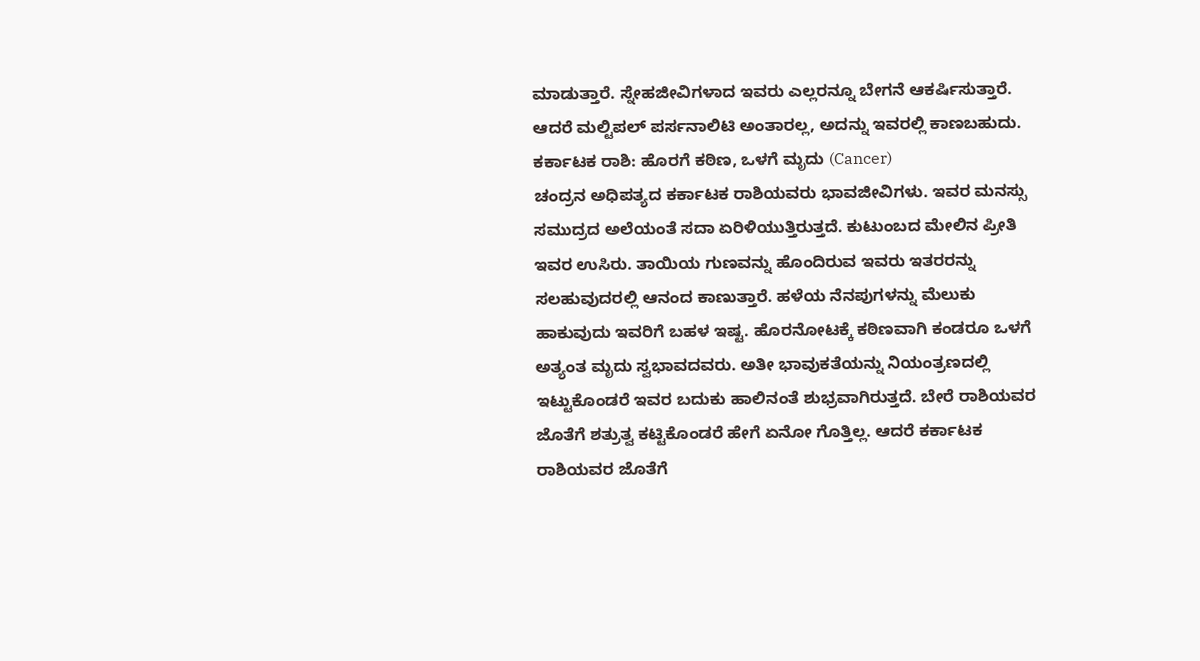ಮಾಡುತ್ತಾರೆ. ಸ್ನೇಹಜೀವಿಗಳಾದ ಇವರು ಎಲ್ಲರನ್ನೂ ಬೇಗನೆ ಆಕರ್ಷಿಸುತ್ತಾರೆ. ಆದರೆ ಮಲ್ಟಿಪಲ್ ಪರ್ಸನಾಲಿಟಿ ಅಂತಾರಲ್ಲ, ಅದನ್ನು ಇವರಲ್ಲಿ ಕಾಣಬಹುದು.
ಕರ್ಕಾಟಕ ರಾಶಿ: ಹೊರಗೆ ಕಠಿಣ, ಒಳಗೆ ಮೃದು (Cancer)
ಚಂದ್ರನ ಅಧಿಪತ್ಯದ ಕರ್ಕಾಟಕ ರಾಶಿಯವರು ಭಾವಜೀವಿಗಳು. ಇವರ ಮನಸ್ಸು ಸಮುದ್ರದ ಅಲೆಯಂತೆ ಸದಾ ಏರಿಳಿಯುತ್ತಿರುತ್ತದೆ. ಕುಟುಂಬದ ಮೇಲಿನ ಪ್ರೀತಿ ಇವರ ಉಸಿರು. ತಾಯಿಯ ಗುಣವನ್ನು ಹೊಂದಿರುವ ಇವರು ಇತರರನ್ನು ಸಲಹುವುದರಲ್ಲಿ ಆನಂದ ಕಾಣುತ್ತಾರೆ. ಹಳೆಯ ನೆನಪುಗಳನ್ನು ಮೆಲುಕು ಹಾಕುವುದು ಇವರಿಗೆ ಬಹಳ ಇಷ್ಟ. ಹೊರನೋಟಕ್ಕೆ ಕಠಿಣವಾಗಿ ಕಂಡರೂ ಒಳಗೆ ಅತ್ಯಂತ ಮೃದು ಸ್ವಭಾವದವರು. ಅತೀ ಭಾವುಕತೆಯನ್ನು ನಿಯಂತ್ರಣದಲ್ಲಿ ಇಟ್ಟುಕೊಂಡರೆ ಇವರ ಬದುಕು ಹಾಲಿನಂತೆ ಶುಭ್ರವಾಗಿರುತ್ತದೆ. ಬೇರೆ ರಾಶಿಯವರ ಜೊತೆಗೆ ಶತ್ರುತ್ವ ಕಟ್ಟಿಕೊಂಡರೆ ಹೇಗೆ ಏನೋ ಗೊತ್ತಿಲ್ಲ. ಆದರೆ ಕರ್ಕಾಟಕ ರಾಶಿಯವರ ಜೊತೆಗೆ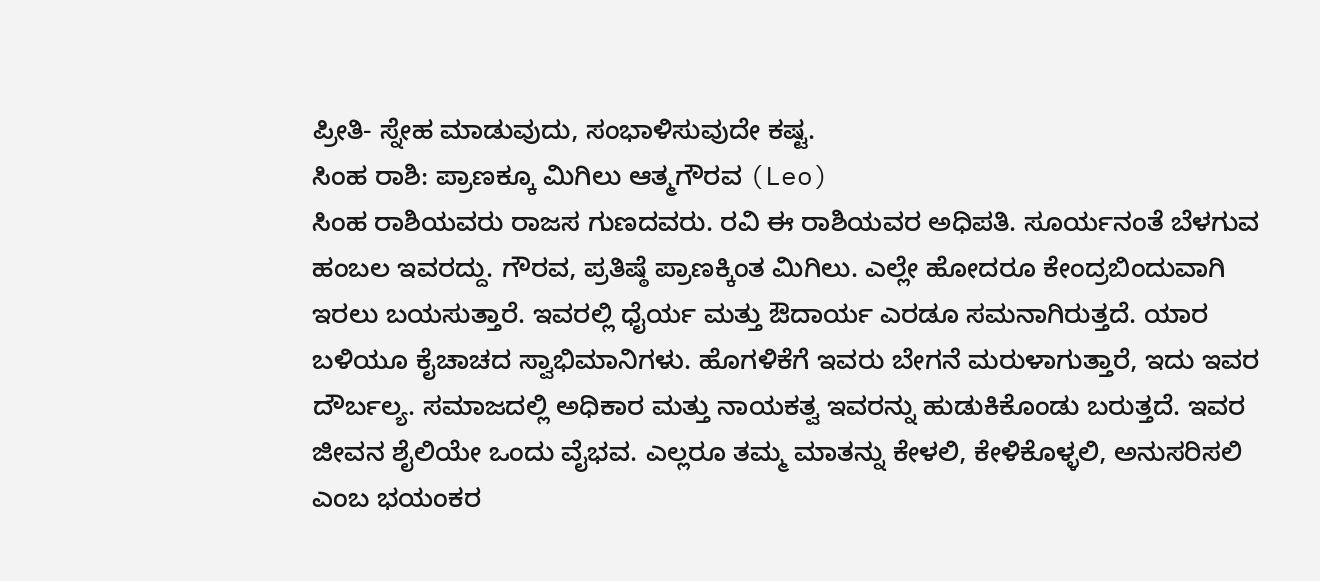ಪ್ರೀತಿ- ಸ್ನೇಹ ಮಾಡುವುದು, ಸಂಭಾಳಿಸುವುದೇ ಕಷ್ಟ.
ಸಿಂಹ ರಾಶಿ: ಪ್ರಾಣಕ್ಕೂ ಮಿಗಿಲು ಆತ್ಮಗೌರವ (Leo)
ಸಿಂಹ ರಾಶಿಯವರು ರಾಜಸ ಗುಣದವರು. ರವಿ ಈ ರಾಶಿಯವರ ಅಧಿಪತಿ. ಸೂರ್ಯನಂತೆ ಬೆಳಗುವ ಹಂಬಲ ಇವರದ್ದು. ಗೌರವ, ಪ್ರತಿಷ್ಠೆ ಪ್ರಾಣಕ್ಕಿಂತ ಮಿಗಿಲು. ಎಲ್ಲೇ ಹೋದರೂ ಕೇಂದ್ರಬಿಂದುವಾಗಿ ಇರಲು ಬಯಸುತ್ತಾರೆ. ಇವರಲ್ಲಿ ಧೈರ್ಯ ಮತ್ತು ಔದಾರ್ಯ ಎರಡೂ ಸಮನಾಗಿರುತ್ತದೆ. ಯಾರ ಬಳಿಯೂ ಕೈಚಾಚದ ಸ್ವಾಭಿಮಾನಿಗಳು. ಹೊಗಳಿಕೆಗೆ ಇವರು ಬೇಗನೆ ಮರುಳಾಗುತ್ತಾರೆ, ಇದು ಇವರ ದೌರ್ಬಲ್ಯ. ಸಮಾಜದಲ್ಲಿ ಅಧಿಕಾರ ಮತ್ತು ನಾಯಕತ್ವ ಇವರನ್ನು ಹುಡುಕಿಕೊಂಡು ಬರುತ್ತದೆ. ಇವರ ಜೀವನ ಶೈಲಿಯೇ ಒಂದು ವೈಭವ. ಎಲ್ಲರೂ ತಮ್ಮ ಮಾತನ್ನು ಕೇಳಲಿ, ಕೇಳಿಕೊಳ್ಳಲಿ, ಅನುಸರಿಸಲಿ ಎಂಬ ಭಯಂಕರ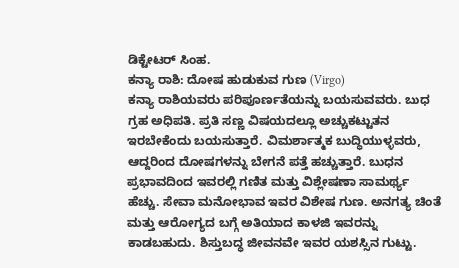ಡಿಕ್ಟೇಟರ್ ಸಿಂಹ.
ಕನ್ಯಾ ರಾಶಿ: ದೋಷ ಹುಡುಕುವ ಗುಣ (Virgo)
ಕನ್ಯಾ ರಾಶಿಯವರು ಪರಿಪೂರ್ಣತೆಯನ್ನು ಬಯಸುವವರು. ಬುಧ ಗ್ರಹ ಅಧಿಪತಿ. ಪ್ರತಿ ಸಣ್ಣ ವಿಷಯದಲ್ಲೂ ಅಚ್ಚುಕಟ್ಟುತನ ಇರಬೇಕೆಂದು ಬಯಸುತ್ತಾರೆ. ವಿಮರ್ಶಾತ್ಮಕ ಬುದ್ಧಿಯುಳ್ಳವರು, ಆದ್ದರಿಂದ ದೋಷಗಳನ್ನು ಬೇಗನೆ ಪತ್ತೆ ಹಚ್ಚುತ್ತಾರೆ. ಬುಧನ ಪ್ರಭಾವದಿಂದ ಇವರಲ್ಲಿ ಗಣಿತ ಮತ್ತು ವಿಶ್ಲೇಷಣಾ ಸಾಮರ್ಥ್ಯ ಹೆಚ್ಚು. ಸೇವಾ ಮನೋಭಾವ ಇವರ ವಿಶೇಷ ಗುಣ. ಅನಗತ್ಯ ಚಿಂತೆ ಮತ್ತು ಆರೋಗ್ಯದ ಬಗ್ಗೆ ಅತಿಯಾದ ಕಾಳಜಿ ಇವರನ್ನು ಕಾಡಬಹುದು. ಶಿಸ್ತುಬದ್ಧ ಜೀವನವೇ ಇವರ ಯಶಸ್ಸಿನ ಗುಟ್ಟು.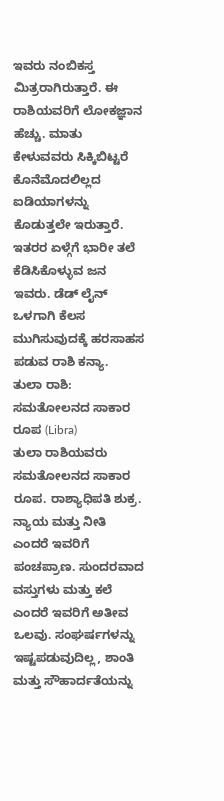ಇವರು ನಂಬಿಕಸ್ತ ಮಿತ್ರರಾಗಿರುತ್ತಾರೆ. ಈ ರಾಶಿಯವರಿಗೆ ಲೋಕಜ್ಞಾನ ಹೆಚ್ಚು. ಮಾತು ಕೇಳುವವರು ಸಿಕ್ಕಿಬಿಟ್ಟರೆ ಕೊನೆಮೊದಲಿಲ್ಲದ ಐಡಿಯಾಗಳನ್ನು ಕೊಡುತ್ತಲೇ ಇರುತ್ತಾರೆ. ಇತರರ ಏಳ್ಗೆಗೆ ಭಾರೀ ತಲೆ ಕೆಡಿಸಿಕೊಳ್ಳುವ ಜನ ಇವರು. ಡೆಡ್ ಲೈನ್ ಒಳಗಾಗಿ ಕೆಲಸ ಮುಗಿಸುವುದಕ್ಕೆ ಹರಸಾಹಸ ಪಡುವ ರಾಶಿ ಕನ್ಯಾ.
ತುಲಾ ರಾಶಿ: ಸಮತೋಲನದ ಸಾಕಾರ ರೂಪ (Libra)
ತುಲಾ ರಾಶಿಯವರು ಸಮತೋಲನದ ಸಾಕಾರ ರೂಪ. ರಾಶ್ಯಾಧಿಪತಿ ಶುಕ್ರ. ನ್ಯಾಯ ಮತ್ತು ನೀತಿ ಎಂದರೆ ಇವರಿಗೆ ಪಂಚಪ್ರಾಣ. ಸುಂದರವಾದ ವಸ್ತುಗಳು ಮತ್ತು ಕಲೆ ಎಂದರೆ ಇವರಿಗೆ ಅತೀವ ಒಲವು. ಸಂಘರ್ಷಗಳನ್ನು ಇಷ್ಟಪಡುವುದಿಲ್ಲ, ಶಾಂತಿ ಮತ್ತು ಸೌಹಾರ್ದತೆಯನ್ನು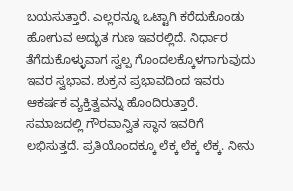ಬಯಸುತ್ತಾರೆ. ಎಲ್ಲರನ್ನೂ ಒಟ್ಟಾಗಿ ಕರೆದುಕೊಂಡು ಹೋಗುವ ಅದ್ಭುತ ಗುಣ ಇವರಲ್ಲಿದೆ. ನಿರ್ಧಾರ ತೆಗೆದುಕೊಳ್ಳುವಾಗ ಸ್ವಲ್ಪ ಗೊಂದಲಕ್ಕೊಳಗಾಗುವುದು ಇವರ ಸ್ವಭಾವ. ಶುಕ್ರನ ಪ್ರಭಾವದಿಂದ ಇವರು ಆಕರ್ಷಕ ವ್ಯಕ್ತಿತ್ವವನ್ನು ಹೊಂದಿರುತ್ತಾರೆ. ಸಮಾಜದಲ್ಲಿ ಗೌರವಾನ್ವಿತ ಸ್ಥಾನ ಇವರಿಗೆ ಲಭಿಸುತ್ತದೆ. ಪ್ರತಿಯೊಂದಕ್ಕೂ ಲೆಕ್ಕ ಲೆಕ್ಕ ಲೆಕ್ಕ. ನೀನು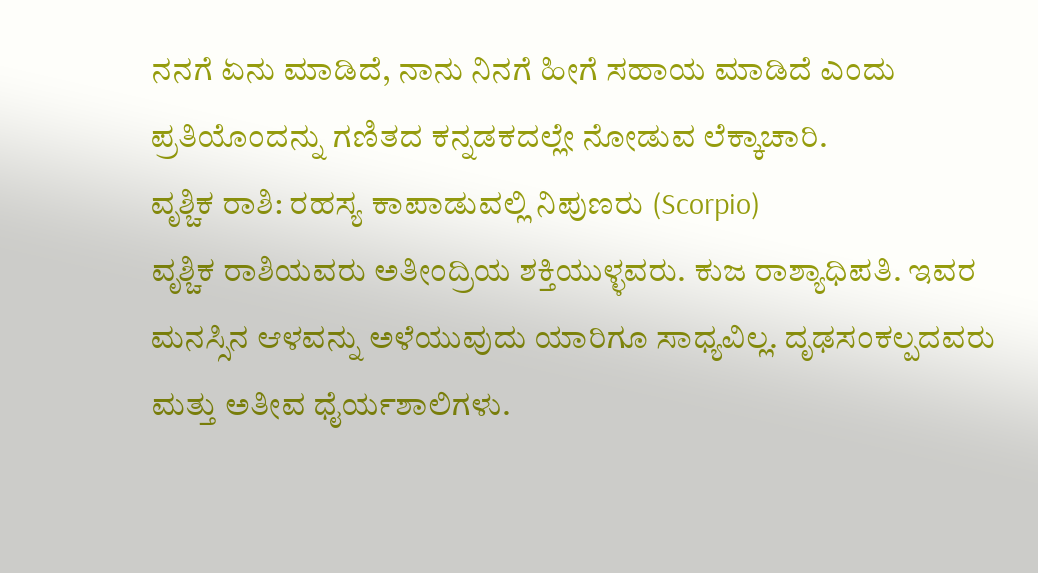ನನಗೆ ಏನು ಮಾಡಿದೆ, ನಾನು ನಿನಗೆ ಹೀಗೆ ಸಹಾಯ ಮಾಡಿದೆ ಎಂದು ಪ್ರತಿಯೊಂದನ್ನು ಗಣಿತದ ಕನ್ನಡಕದಲ್ಲೇ ನೋಡುವ ಲೆಕ್ಕಾಚಾರಿ.
ವೃಶ್ಚಿಕ ರಾಶಿ: ರಹಸ್ಯ ಕಾಪಾಡುವಲ್ಲಿ ನಿಪುಣರು (Scorpio)
ವೃಶ್ಚಿಕ ರಾಶಿಯವರು ಅತೀಂದ್ರಿಯ ಶಕ್ತಿಯುಳ್ಳವರು. ಕುಜ ರಾಶ್ಯಾಧಿಪತಿ. ಇವರ ಮನಸ್ಸಿನ ಆಳವನ್ನು ಅಳೆಯುವುದು ಯಾರಿಗೂ ಸಾಧ್ಯವಿಲ್ಲ. ದೃಢಸಂಕಲ್ಪದವರು ಮತ್ತು ಅತೀವ ಧೈರ್ಯಶಾಲಿಗಳು.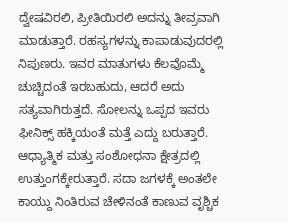ದ್ವೇಷವಿರಲಿ, ಪ್ರೀತಿಯಿರಲಿ ಅದನ್ನು ತೀವ್ರವಾಗಿ ಮಾಡುತ್ತಾರೆ. ರಹಸ್ಯಗಳನ್ನು ಕಾಪಾಡುವುದರಲ್ಲಿ ನಿಪುಣರು. ಇವರ ಮಾತುಗಳು ಕೆಲವೊಮ್ಮೆ ಚುಚ್ಚಿದಂತೆ ಇರಬಹುದು, ಆದರೆ ಅದು ಸತ್ಯವಾಗಿರುತ್ತದೆ. ಸೋಲನ್ನು ಒಪ್ಪದ ಇವರು ಫೀನಿಕ್ಸ್ ಹಕ್ಕಿಯಂತೆ ಮತ್ತೆ ಎದ್ದು ಬರುತ್ತಾರೆ. ಆಧ್ಯಾತ್ಮಿಕ ಮತ್ತು ಸಂಶೋಧನಾ ಕ್ಷೇತ್ರದಲ್ಲಿ ಉತ್ತುಂಗಕ್ಕೇರುತ್ತಾರೆ. ಸದಾ ಜಗಳಕ್ಕೆ ಅಂತಲೇ ಕಾಯ್ದು ನಿಂತಿರುವ ಚೇಳಿನಂತೆ ಕಾಣುವ ವೃಶ್ಚಿಕ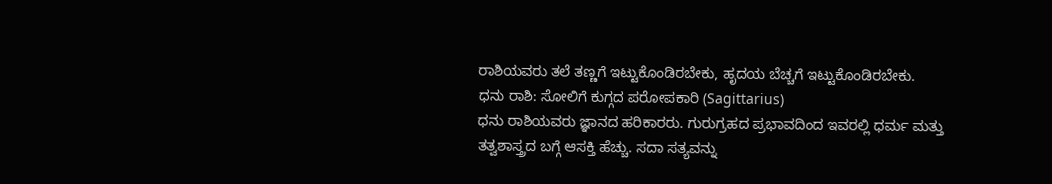ರಾಶಿಯವರು ತಲೆ ತಣ್ಣಗೆ ಇಟ್ಟುಕೊಂಡಿರಬೇಕು, ಹೃದಯ ಬೆಚ್ಚಗೆ ಇಟ್ಟುಕೊಂಡಿರಬೇಕು.
ಧನು ರಾಶಿ: ಸೋಲಿಗೆ ಕುಗ್ಗದ ಪರೋಪಕಾರಿ (Sagittarius)
ಧನು ರಾಶಿಯವರು ಜ್ಞಾನದ ಹರಿಕಾರರು. ಗುರುಗ್ರಹದ ಪ್ರಭಾವದಿಂದ ಇವರಲ್ಲಿ ಧರ್ಮ ಮತ್ತು ತತ್ವಶಾಸ್ತ್ರದ ಬಗ್ಗೆ ಆಸಕ್ತಿ ಹೆಚ್ಚು. ಸದಾ ಸತ್ಯವನ್ನು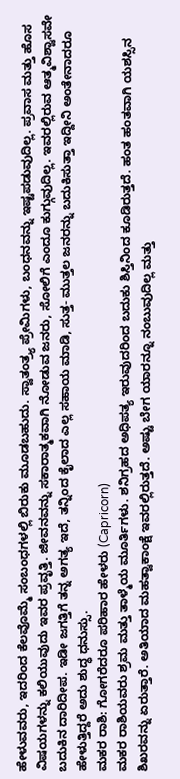ಹೇಳುವವರು, ಇದರಿಂದ ಕೆಲವೊಮ್ಮೆ ಸಂಬಂಧಗಳಲ್ಲಿ ಬಿರುಕು ಮೂಡಬಹುದು. ಸ್ವಾತಂತ್ರ್ಯ ಪ್ರೇಮಿಗಳು, ಬಂಧನವನ್ನು ಇಷ್ಟಪಡುವುದಿಲ್ಲ. ಪ್ರವಾಸ ಮತ್ತು ಹೊಸ ವಿಷಯಗಳನ್ನು ಕಲಿಯುವುದು ಇವರ ಪ್ರವೃತ್ತಿ. ಜೀವನವನ್ನು ಸಕಾರಾತ್ಮಕವಾಗಿ ನೋಡುವ ಜನರು, ಸೋಲಿಗೆ ಎಂದೂ ಕುಗ್ಗುವುದಿಲ್ಲ. ಇವರಲ್ಲಿರುವ ಆತ್ಮವಿಶ್ವಾಸವೇ ಬದುಕಿನ ದಾರಿದೀಪ. ಇಡೀ ಜಗತ್ತಿಗೆ ತನ್ನ ಅಗತ್ಯ ಇದೆ, ತನ್ನಿಂದ ಕೈಲಾದ ಎಲ್ಲ ಸಹಾಯ ಮಾಡಿ, ಸುತ್ತ- ಮುತ್ತಲ ಜನರನ್ನು ಬದುಕಿಸುತ್ತಾ ಇದ್ದೀನಿ ಅಂತೇನಾದರೂ ಹೇಳುತ್ತಿದ್ದರೆ ಅದು ಶುದ್ಧ ಧನುಸ್ಸು.
ಮಕರ ರಾಶಿ: ಗೋಗರೆದರೂ ಪರಿಹಾರ ಹೇಳರು (Capricorn)
ಮಕರ ರಾಶಿಯವರು ಶ್ರಮ ಮತ್ತು ತಾಳ್ಮೆಯ ಮೂರ್ತಿಗಳು. ಶನಿಗ್ರಹದ ಅಧಿಪತ್ಯ ಇರುವುದರಿಂದ ಬದುಕು ಶಿಸ್ತಿನಿಂದ ಕೂಡಿರುತ್ತದೆ. ಹಂತ ಹಂತವಾಗಿ ಯಶಸ್ಸಿನ ಶಿಖರವನ್ನು ಏರುತ್ತಾರೆ. ಅತಿಯಾದ ಮಹತ್ವಾಕಾಂಕ್ಷೆ ಇವರಲ್ಲಿರುತ್ತದೆ. ಅಷ್ಟು ಬೇಗ ಯಾರನ್ನೂ ನಂಬುವುದಿಲ್ಲ ಮತ್ತು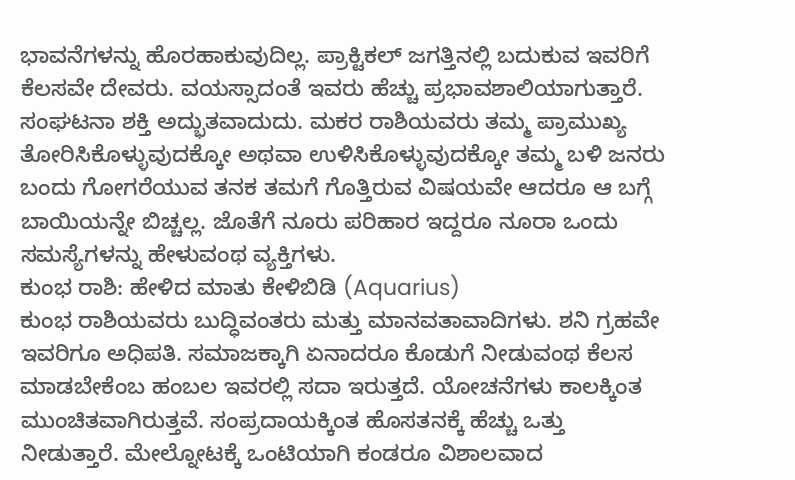ಭಾವನೆಗಳನ್ನು ಹೊರಹಾಕುವುದಿಲ್ಲ. ಪ್ರಾಕ್ಟಿಕಲ್ ಜಗತ್ತಿನಲ್ಲಿ ಬದುಕುವ ಇವರಿಗೆ ಕೆಲಸವೇ ದೇವರು. ವಯಸ್ಸಾದಂತೆ ಇವರು ಹೆಚ್ಚು ಪ್ರಭಾವಶಾಲಿಯಾಗುತ್ತಾರೆ. ಸಂಘಟನಾ ಶಕ್ತಿ ಅದ್ಭುತವಾದುದು. ಮಕರ ರಾಶಿಯವರು ತಮ್ಮ ಪ್ರಾಮುಖ್ಯ ತೋರಿಸಿಕೊಳ್ಳುವುದಕ್ಕೋ ಅಥವಾ ಉಳಿಸಿಕೊಳ್ಳುವುದಕ್ಕೋ ತಮ್ಮ ಬಳಿ ಜನರು ಬಂದು ಗೋಗರೆಯುವ ತನಕ ತಮಗೆ ಗೊತ್ತಿರುವ ವಿಷಯವೇ ಆದರೂ ಆ ಬಗ್ಗೆ ಬಾಯಿಯನ್ನೇ ಬಿಚ್ಚಲ್ಲ. ಜೊತೆಗೆ ನೂರು ಪರಿಹಾರ ಇದ್ದರೂ ನೂರಾ ಒಂದು ಸಮಸ್ಯೆಗಳನ್ನು ಹೇಳುವಂಥ ವ್ಯಕ್ತಿಗಳು.
ಕುಂಭ ರಾಶಿ: ಹೇಳಿದ ಮಾತು ಕೇಳಿಬಿಡಿ (Aquarius)
ಕುಂಭ ರಾಶಿಯವರು ಬುದ್ಧಿವಂತರು ಮತ್ತು ಮಾನವತಾವಾದಿಗಳು. ಶನಿ ಗ್ರಹವೇ ಇವರಿಗೂ ಅಧಿಪತಿ. ಸಮಾಜಕ್ಕಾಗಿ ಏನಾದರೂ ಕೊಡುಗೆ ನೀಡುವಂಥ ಕೆಲಸ ಮಾಡಬೇಕೆಂಬ ಹಂಬಲ ಇವರಲ್ಲಿ ಸದಾ ಇರುತ್ತದೆ. ಯೋಚನೆಗಳು ಕಾಲಕ್ಕಿಂತ ಮುಂಚಿತವಾಗಿರುತ್ತವೆ. ಸಂಪ್ರದಾಯಕ್ಕಿಂತ ಹೊಸತನಕ್ಕೆ ಹೆಚ್ಚು ಒತ್ತು ನೀಡುತ್ತಾರೆ. ಮೇಲ್ನೋಟಕ್ಕೆ ಒಂಟಿಯಾಗಿ ಕಂಡರೂ ವಿಶಾಲವಾದ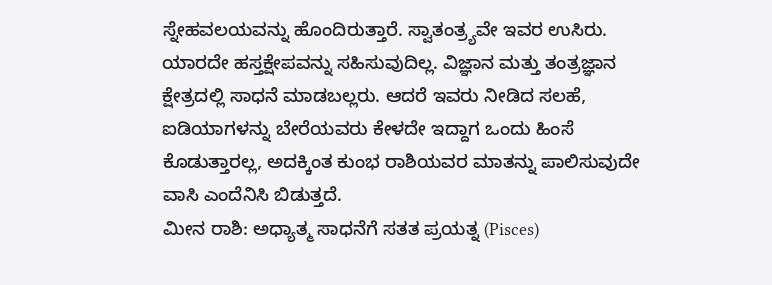ಸ್ನೇಹವಲಯವನ್ನು ಹೊಂದಿರುತ್ತಾರೆ. ಸ್ವಾತಂತ್ರ್ಯವೇ ಇವರ ಉಸಿರು. ಯಾರದೇ ಹಸ್ತಕ್ಷೇಪವನ್ನು ಸಹಿಸುವುದಿಲ್ಲ. ವಿಜ್ಞಾನ ಮತ್ತು ತಂತ್ರಜ್ಞಾನ ಕ್ಷೇತ್ರದಲ್ಲಿ ಸಾಧನೆ ಮಾಡಬಲ್ಲರು. ಆದರೆ ಇವರು ನೀಡಿದ ಸಲಹೆ, ಐಡಿಯಾಗಳನ್ನು ಬೇರೆಯವರು ಕೇಳದೇ ಇದ್ದಾಗ ಒಂದು ಹಿಂಸೆ ಕೊಡುತ್ತಾರಲ್ಲ, ಅದಕ್ಕಿಂತ ಕುಂಭ ರಾಶಿಯವರ ಮಾತನ್ನು ಪಾಲಿಸುವುದೇ ವಾಸಿ ಎಂದೆನಿಸಿ ಬಿಡುತ್ತದೆ.
ಮೀನ ರಾಶಿ: ಅಧ್ಯಾತ್ಮ ಸಾಧನೆಗೆ ಸತತ ಪ್ರಯತ್ನ (Pisces)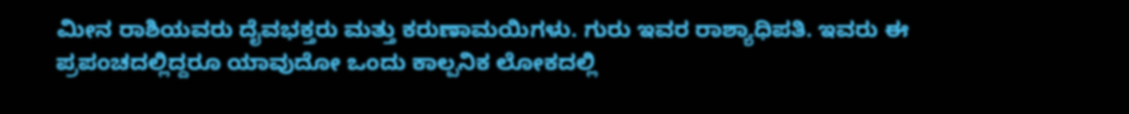ಮೀನ ರಾಶಿಯವರು ದೈವಭಕ್ತರು ಮತ್ತು ಕರುಣಾಮಯಿಗಳು. ಗುರು ಇವರ ರಾಶ್ಯಾಧಿಪತಿ. ಇವರು ಈ ಪ್ರಪಂಚದಲ್ಲಿದ್ದರೂ ಯಾವುದೋ ಒಂದು ಕಾಲ್ಪನಿಕ ಲೋಕದಲ್ಲಿ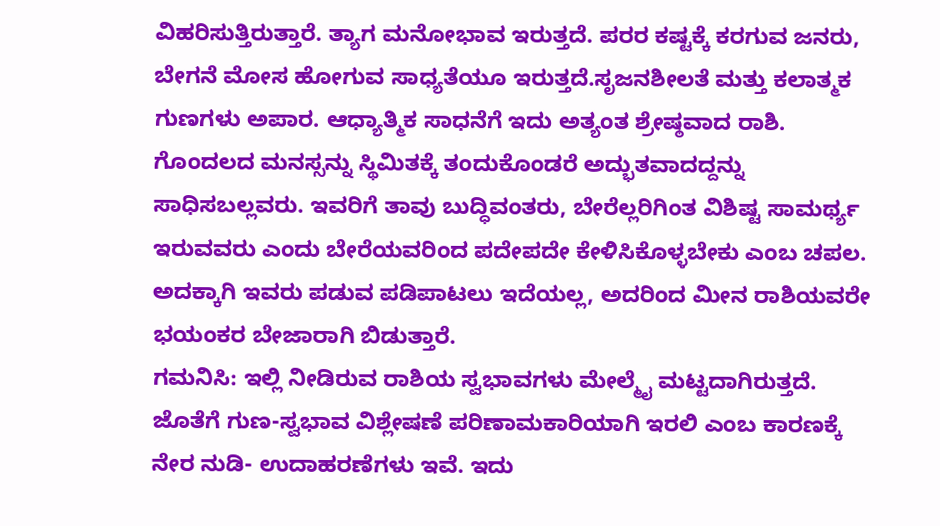ವಿಹರಿಸುತ್ತಿರುತ್ತಾರೆ. ತ್ಯಾಗ ಮನೋಭಾವ ಇರುತ್ತದೆ. ಪರರ ಕಷ್ಟಕ್ಕೆ ಕರಗುವ ಜನರು, ಬೇಗನೆ ಮೋಸ ಹೋಗುವ ಸಾಧ್ಯತೆಯೂ ಇರುತ್ತದೆ.ಸೃಜನಶೀಲತೆ ಮತ್ತು ಕಲಾತ್ಮಕ ಗುಣಗಳು ಅಪಾರ. ಆಧ್ಯಾತ್ಮಿಕ ಸಾಧನೆಗೆ ಇದು ಅತ್ಯಂತ ಶ್ರೇಷ್ಠವಾದ ರಾಶಿ. ಗೊಂದಲದ ಮನಸ್ಸನ್ನು ಸ್ಥಿಮಿತಕ್ಕೆ ತಂದುಕೊಂಡರೆ ಅದ್ಭುತವಾದದ್ದನ್ನು ಸಾಧಿಸಬಲ್ಲವರು. ಇವರಿಗೆ ತಾವು ಬುದ್ಧಿವಂತರು, ಬೇರೆಲ್ಲರಿಗಿಂತ ವಿಶಿಷ್ಟ ಸಾಮರ್ಥ್ಯ ಇರುವವರು ಎಂದು ಬೇರೆಯವರಿಂದ ಪದೇಪದೇ ಕೇಳಿಸಿಕೊಳ್ಳಬೇಕು ಎಂಬ ಚಪಲ. ಅದಕ್ಕಾಗಿ ಇವರು ಪಡುವ ಪಡಿಪಾಟಲು ಇದೆಯಲ್ಲ, ಅದರಿಂದ ಮೀನ ರಾಶಿಯವರೇ ಭಯಂಕರ ಬೇಜಾರಾಗಿ ಬಿಡುತ್ತಾರೆ.
ಗಮನಿಸಿ: ಇಲ್ಲಿ ನೀಡಿರುವ ರಾಶಿಯ ಸ್ವಭಾವಗಳು ಮೇಲ್ಮೈ ಮಟ್ಟದಾಗಿರುತ್ತದೆ. ಜೊತೆಗೆ ಗುಣ-ಸ್ವಭಾವ ವಿಶ್ಲೇಷಣೆ ಪರಿಣಾಮಕಾರಿಯಾಗಿ ಇರಲಿ ಎಂಬ ಕಾರಣಕ್ಕೆ ನೇರ ನುಡಿ- ಉದಾಹರಣೆಗಳು ಇವೆ. ಇದು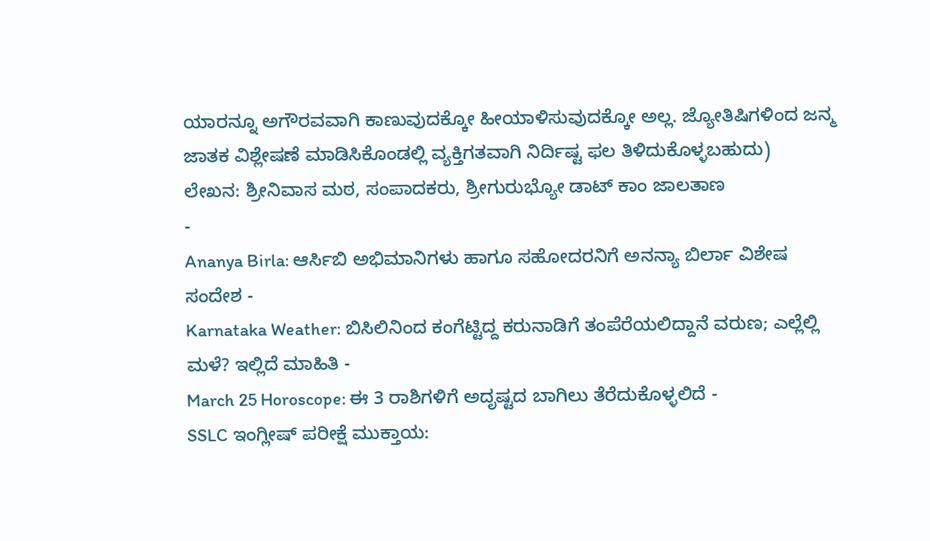ಯಾರನ್ನೂ ಅಗೌರವವಾಗಿ ಕಾಣುವುದಕ್ಕೋ ಹೀಯಾಳಿಸುವುದಕ್ಕೋ ಅಲ್ಲ. ಜ್ಯೋತಿಷಿಗಳಿಂದ ಜನ್ಮ ಜಾತಕ ವಿಶ್ಲೇಷಣೆ ಮಾಡಿಸಿಕೊಂಡಲ್ಲಿ ವ್ಯಕ್ತಿಗತವಾಗಿ ನಿರ್ದಿಷ್ಟ ಫಲ ತಿಳಿದುಕೊಳ್ಳಬಹುದು)
ಲೇಖನ: ಶ್ರೀನಿವಾಸ ಮಠ, ಸಂಪಾದಕರು, ಶ್ರೀಗುರುಭ್ಯೋ ಡಾಟ್ ಕಾಂ ಜಾಲತಾಣ
-
Ananya Birla: ಆರ್ಸಿಬಿ ಅಭಿಮಾನಿಗಳು ಹಾಗೂ ಸಹೋದರನಿಗೆ ಅನನ್ಯಾ ಬಿರ್ಲಾ ವಿಶೇಷ ಸಂದೇಶ -
Karnataka Weather: ಬಿಸಿಲಿನಿಂದ ಕಂಗೆಟ್ಟಿದ್ದ ಕರುನಾಡಿಗೆ ತಂಪೆರೆಯಲಿದ್ದಾನೆ ವರುಣ; ಎಲ್ಲೆಲ್ಲಿ ಮಳೆ? ಇಲ್ಲಿದೆ ಮಾಹಿತಿ -
March 25 Horoscope: ಈ 3 ರಾಶಿಗಳಿಗೆ ಅದೃಷ್ಟದ ಬಾಗಿಲು ತೆರೆದುಕೊಳ್ಳಲಿದೆ -
SSLC ಇಂಗ್ಲೀಷ್ ಪರೀಕ್ಷೆ ಮುಕ್ತಾಯ: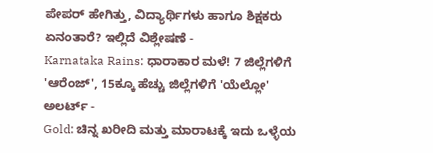ಪೇಪರ್ ಹೇಗಿತ್ತು, ವಿದ್ಯಾರ್ಥಿಗಳು ಹಾಗೂ ಶಿಕ್ಷಕರು ಏನಂತಾರೆ? ಇಲ್ಲಿದೆ ವಿಶ್ಲೇಷಣೆ -
Karnataka Rains: ಧಾರಾಕಾರ ಮಳೆ! 7 ಜಿಲ್ಲೆಗಳಿಗೆ 'ಆರೆಂಜ್', 15ಕ್ಕೂ ಹೆಚ್ಚು ಜಿಲ್ಲೆಗಳಿಗೆ 'ಯೆಲ್ಲೋ' ಅಲರ್ಟ್ -
Gold: ಚಿನ್ನ ಖರೀದಿ ಮತ್ತು ಮಾರಾಟಕ್ಕೆ ಇದು ಒಳ್ಳೆಯ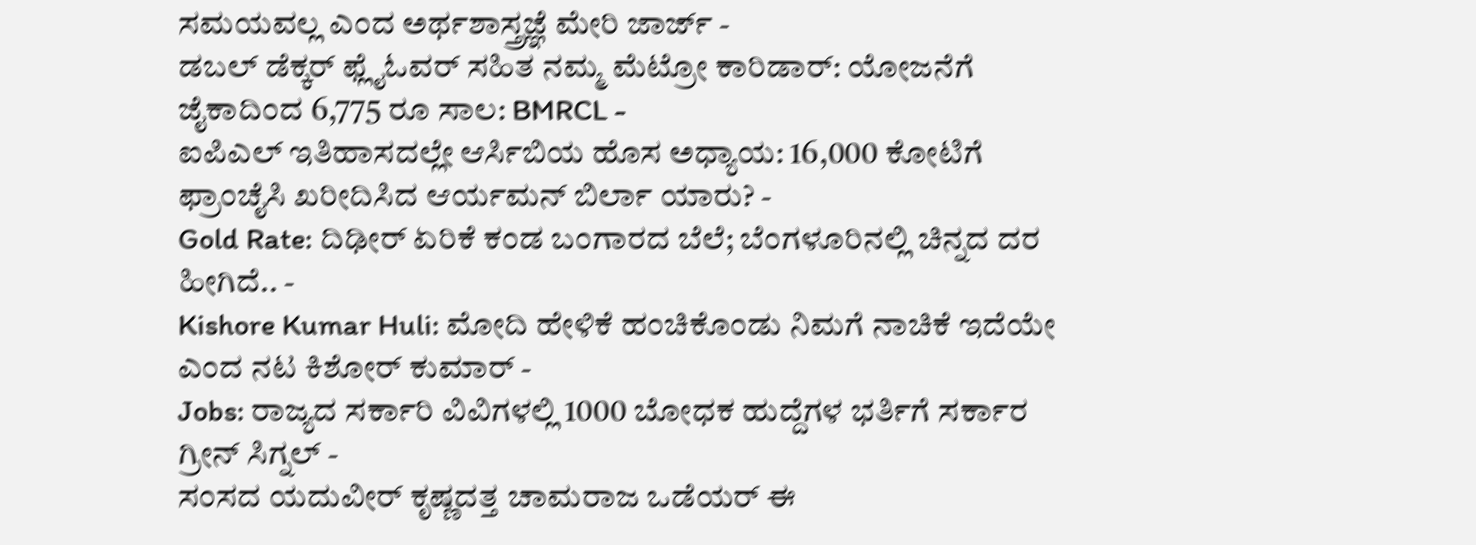ಸಮಯವಲ್ಲ ಎಂದ ಅರ್ಥಶಾಸ್ತ್ರಜ್ಞೆ ಮೇರಿ ಜಾರ್ಜ್ -
ಡಬಲ್ ಡೆಕ್ಕರ್ ಫ್ಲೈಓವರ್ ಸಹಿತ ನಮ್ಮ ಮೆಟ್ರೋ ಕಾರಿಡಾರ್: ಯೋಜನೆಗೆ ಜೈಕಾದಿಂದ 6,775 ರೂ ಸಾಲ: BMRCL -
ಐಪಿಎಲ್ ಇತಿಹಾಸದಲ್ಲೇ ಆರ್ಸಿಬಿಯ ಹೊಸ ಅಧ್ಯಾಯ: 16,000 ಕೋಟಿಗೆ ಫ್ರಾಂಚೈಸಿ ಖರೀದಿಸಿದ ಆರ್ಯಮನ್ ಬಿರ್ಲಾ ಯಾರು? -
Gold Rate: ದಿಢೀರ್ ಏರಿಕೆ ಕಂಡ ಬಂಗಾರದ ಬೆಲೆ; ಬೆಂಗಳೂರಿನಲ್ಲಿ ಚಿನ್ನದ ದರ ಹೀಗಿದೆ.. -
Kishore Kumar Huli: ಮೋದಿ ಹೇಳಿಕೆ ಹಂಚಿಕೊಂಡು ನಿಮಗೆ ನಾಚಿಕೆ ಇದೆಯೇ ಎಂದ ನಟ ಕಿಶೋರ್ ಕುಮಾರ್ -
Jobs: ರಾಜ್ಯದ ಸರ್ಕಾರಿ ವಿವಿಗಳಲ್ಲಿ 1000 ಬೋಧಕ ಹುದ್ದೆಗಳ ಭರ್ತಿಗೆ ಸರ್ಕಾರ ಗ್ರೀನ್ ಸಿಗ್ನಲ್ -
ಸಂಸದ ಯದುವೀರ್ ಕೃಷ್ಣದತ್ತ ಚಾಮರಾಜ ಒಡೆಯರ್ ಈ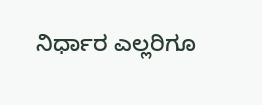ನಿರ್ಧಾರ ಎಲ್ಲರಿಗೂ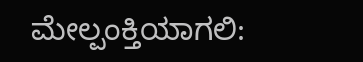ಮೇಲ್ಪಂಕ್ತಿಯಾಗಲಿ: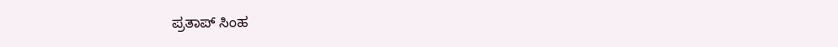ಪ್ರತಾಪ್ ಸಿಂಹ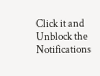Click it and Unblock the Notifications